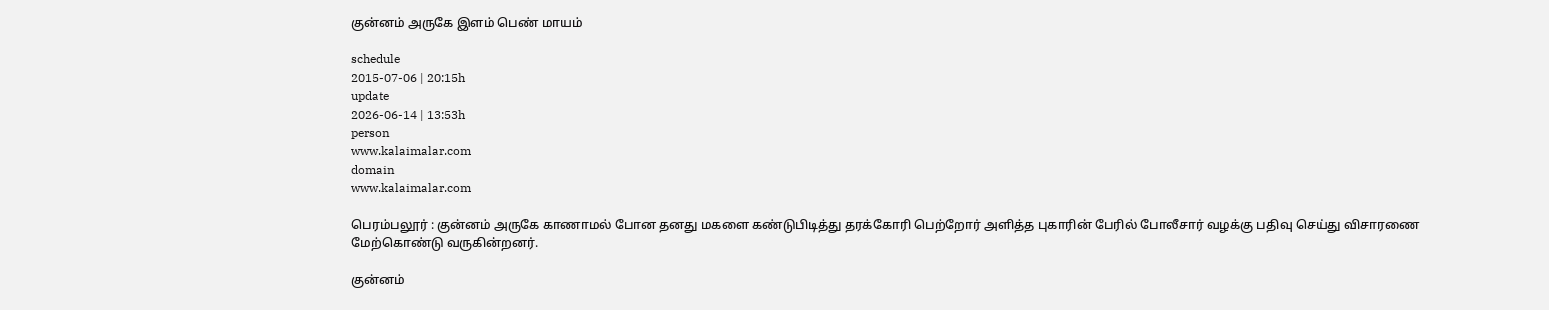குன்னம் அருகே இளம் பெண் மாயம்

schedule
2015-07-06 | 20:15h
update
2026-06-14 | 13:53h
person
www.kalaimalar.com
domain
www.kalaimalar.com

பெரம்பலூர் : குன்னம் அருகே காணாமல் போன தனது மகளை கண்டுபிடித்து தரக்கோரி பெற்றோர் அளித்த புகாரின் பேரில் போலீசார் வழக்கு பதிவு செய்து விசாரணை மேற்கொண்டு வருகின்றனர்.

குன்னம்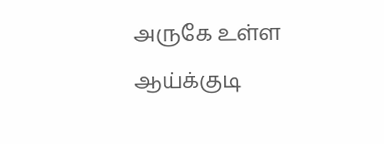அருகே உள்ள ஆய்க்குடி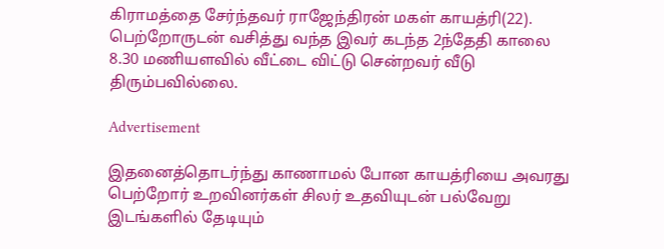கிராமத்தை சேர்ந்தவர் ராஜேந்திரன் மகள் காயத்ரி(22). பெற்றோருடன் வசித்து வந்த இவர் கடந்த 2ந்தேதி காலை 8.30 மணியளவில் வீட்டை விட்டு சென்றவர் வீடு திரும்பவில்லை.

Advertisement

இதனைத்தொடர்ந்து காணாமல் போன காயத்ரியை அவரது பெற்றோர் உறவினர்கள் சிலர் உதவியுடன் பல்வேறு இடங்களில் தேடியும்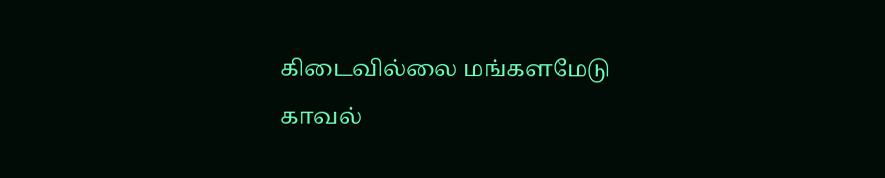கிடைவில்லை மங்களமேடு
காவல்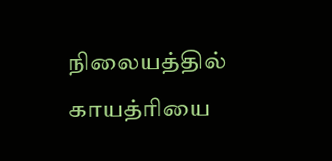நிலையத்தில் காயத்ரியை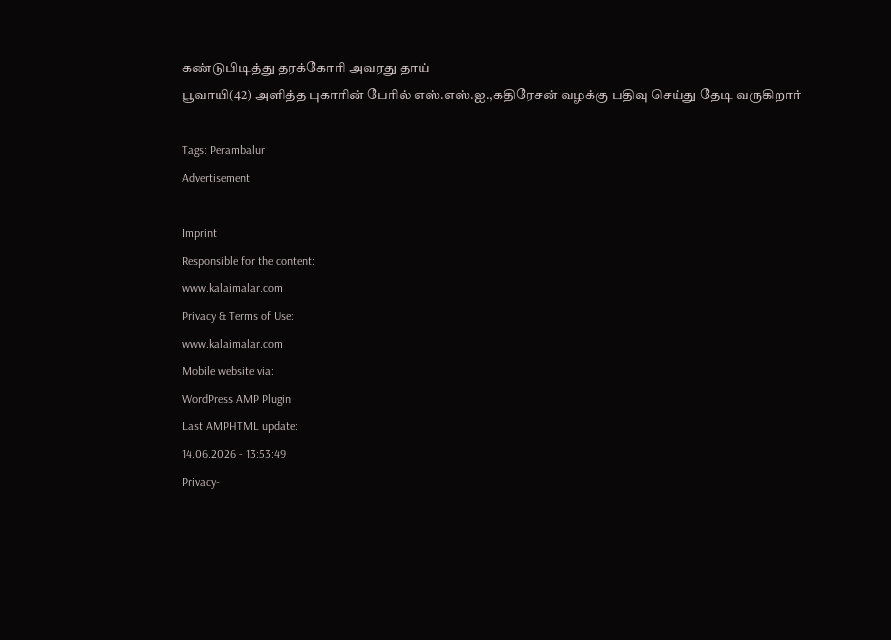கண்டுபிடித்து தரக்கோரி அவரது தாய்
பூவாயி(42) அளித்த புகாரின் பேரில் எஸ்.எஸ்.ஐ.,கதிரேசன் வழக்கு பதிவு செய்து தேடி வருகிறார்

Tags: Perambalur
Advertisement

Imprint
Responsible for the content:
www.kalaimalar.com
Privacy & Terms of Use:
www.kalaimalar.com
Mobile website via:
WordPress AMP Plugin
Last AMPHTML update:
14.06.2026 - 13:53:49
Privacy-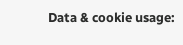Data & cookie usage: